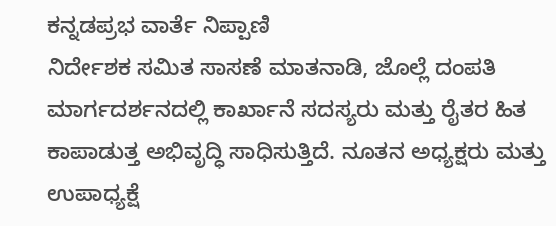ಕನ್ನಡಪ್ರಭ ವಾರ್ತೆ ನಿಪ್ಪಾಣಿ
ನಿರ್ದೇಶಕ ಸಮಿತ ಸಾಸಣೆ ಮಾತನಾಡಿ, ಜೊಲ್ಲೆ ದಂಪತಿ ಮಾರ್ಗದರ್ಶನದಲ್ಲಿ ಕಾರ್ಖಾನೆ ಸದಸ್ಯರು ಮತ್ತು ರೈತರ ಹಿತ ಕಾಪಾಡುತ್ತ ಅಭಿವೃದ್ಧಿ ಸಾಧಿಸುತ್ತಿದೆ. ನೂತನ ಅಧ್ಯಕ್ಷರು ಮತ್ತು ಉಪಾಧ್ಯಕ್ಷೆ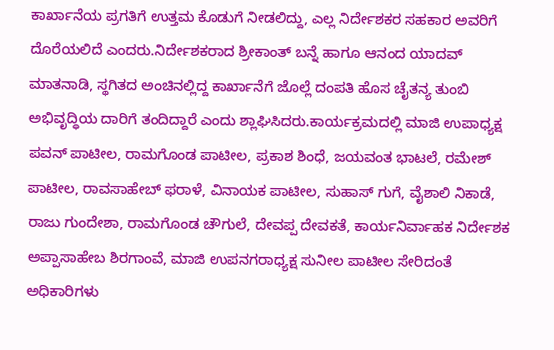ಕಾರ್ಖಾನೆಯ ಪ್ರಗತಿಗೆ ಉತ್ತಮ ಕೊಡುಗೆ ನೀಡಲಿದ್ದು, ಎಲ್ಲ ನಿರ್ದೇಶಕರ ಸಹಕಾರ ಅವರಿಗೆ ದೊರೆಯಲಿದೆ ಎಂದರು.ನಿರ್ದೇಶಕರಾದ ಶ್ರೀಕಾಂತ್ ಬನ್ನೆ ಹಾಗೂ ಆನಂದ ಯಾದವ್ ಮಾತನಾಡಿ, ಸ್ಥಗಿತದ ಅಂಚಿನಲ್ಲಿದ್ದ ಕಾರ್ಖಾನೆಗೆ ಜೊಲ್ಲೆ ದಂಪತಿ ಹೊಸ ಚೈತನ್ಯ ತುಂಬಿ ಅಭಿವೃದ್ಧಿಯ ದಾರಿಗೆ ತಂದಿದ್ದಾರೆ ಎಂದು ಶ್ಲಾಘಿಸಿದರು.ಕಾರ್ಯಕ್ರಮದಲ್ಲಿ ಮಾಜಿ ಉಪಾಧ್ಯಕ್ಷ ಪವನ್ ಪಾಟೀಲ, ರಾಮಗೊಂಡ ಪಾಟೀಲ, ಪ್ರಕಾಶ ಶಿಂಧೆ, ಜಯವಂತ ಭಾಟಲೆ, ರಮೇಶ್ ಪಾಟೀಲ, ರಾವಸಾಹೇಬ್ ಫರಾಳೆ, ವಿನಾಯಕ ಪಾಟೀಲ, ಸುಹಾಸ್ ಗುಗೆ, ವೈಶಾಲಿ ನಿಕಾಡೆ, ರಾಜು ಗುಂದೇಶಾ, ರಾಮಗೊಂಡ ಚೌಗುಲೆ, ದೇವಪ್ಪ ದೇವಕತೆ, ಕಾರ್ಯನಿರ್ವಾಹಕ ನಿರ್ದೇಶಕ ಅಪ್ಪಾಸಾಹೇಬ ಶಿರಗಾಂವೆ, ಮಾಜಿ ಉಪನಗರಾಧ್ಯಕ್ಷ ಸುನೀಲ ಪಾಟೀಲ ಸೇರಿದಂತೆ ಅಧಿಕಾರಿಗಳು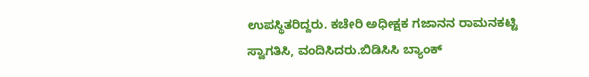ಉಪಸ್ಥಿತರಿದ್ದರು. ಕಚೇರಿ ಅಧೀಕ್ಷಕ ಗಜಾನನ ರಾಮನಕಟ್ಟಿ ಸ್ವಾಗತಿಸಿ, ವಂದಿಸಿದರು.ಬಿಡಿಸಿಸಿ ಬ್ಯಾಂಕ್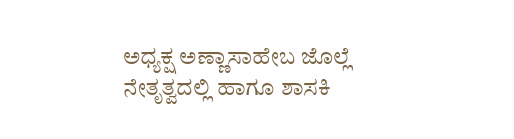ಅಧ್ಯಕ್ಷ ಅಣ್ಣಾಸಾಹೇಬ ಜೊಲ್ಲೆ ನೇತೃತ್ವದಲ್ಲಿ ಹಾಗೂ ಶಾಸಕಿ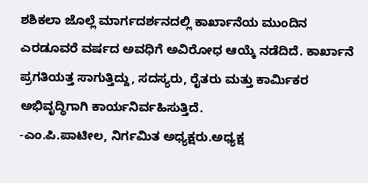ಶಶಿಕಲಾ ಜೊಲ್ಲೆ ಮಾರ್ಗದರ್ಶನದಲ್ಲಿ ಕಾರ್ಖಾನೆಯ ಮುಂದಿನ ಎರಡೂವರೆ ವರ್ಷದ ಅವಧಿಗೆ ಅವಿರೋಧ ಆಯ್ಕೆ ನಡೆದಿದೆ. ಕಾರ್ಖಾನೆ ಪ್ರಗತಿಯತ್ತ ಸಾಗುತ್ತಿದ್ದು, ಸದಸ್ಯರು, ರೈತರು ಮತ್ತು ಕಾರ್ಮಿಕರ ಅಭಿವೃದ್ಧಿಗಾಗಿ ಕಾರ್ಯನಿರ್ವಹಿಸುತ್ತಿದೆ.
-ಎಂ.ಪಿ.ಪಾಟೀಲ, ನಿರ್ಗಮಿತ ಅಧ್ಯಕ್ಷರು.ಅಧ್ಯಕ್ಷ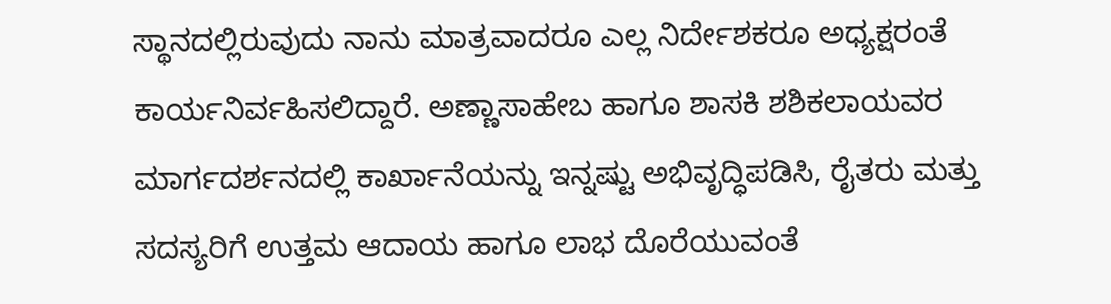ಸ್ಥಾನದಲ್ಲಿರುವುದು ನಾನು ಮಾತ್ರವಾದರೂ ಎಲ್ಲ ನಿರ್ದೇಶಕರೂ ಅಧ್ಯಕ್ಷರಂತೆ ಕಾರ್ಯನಿರ್ವಹಿಸಲಿದ್ದಾರೆ. ಅಣ್ಣಾಸಾಹೇಬ ಹಾಗೂ ಶಾಸಕಿ ಶಶಿಕಲಾಯವರ ಮಾರ್ಗದರ್ಶನದಲ್ಲಿ ಕಾರ್ಖಾನೆಯನ್ನು ಇನ್ನಷ್ಟು ಅಭಿವೃದ್ಧಿಪಡಿಸಿ, ರೈತರು ಮತ್ತು ಸದಸ್ಯರಿಗೆ ಉತ್ತಮ ಆದಾಯ ಹಾಗೂ ಲಾಭ ದೊರೆಯುವಂತೆ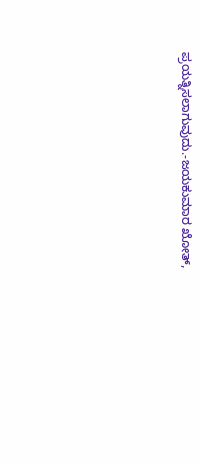ಪ್ರಯತ್ನಿಸಲಾಗುವುದು.-ಜಯಕುಮಾರ ಖೋತ್,